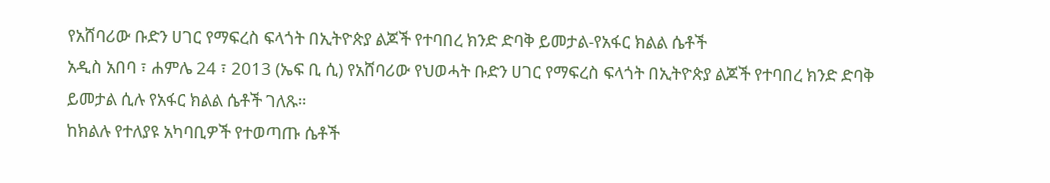የአሸባሪው ቡድን ሀገር የማፍረስ ፍላጎት በኢትዮጵያ ልጆች የተባበረ ክንድ ድባቅ ይመታል-የአፋር ክልል ሴቶች
አዲስ አበባ ፣ ሐምሌ 24 ፣ 2013 (ኤፍ ቢ ሲ) የአሸባሪው የህወሓት ቡድን ሀገር የማፍረስ ፍላጎት በኢትዮጵያ ልጆች የተባበረ ክንድ ድባቅ ይመታል ሲሉ የአፋር ክልል ሴቶች ገለጹ።
ከክልሉ የተለያዩ አካባቢዎች የተወጣጡ ሴቶች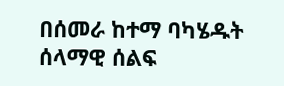በሰመራ ከተማ ባካሄዱት ሰላማዊ ሰልፍ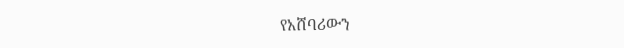የአሸባሪውን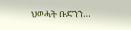ህወሓት ቡድንን…